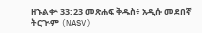ዘኁልቍ 33:23 መጽሐፍ ቅዱስ፥ አዲሱ መደበኛ ትርጒም (NASV)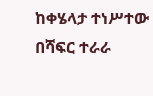ከቀሄላታ ተነሥተው በሻፍር ተራራ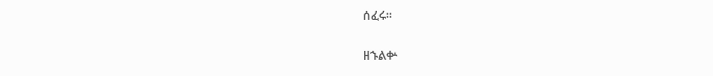ሰፈሩ።

ዘኁልቍ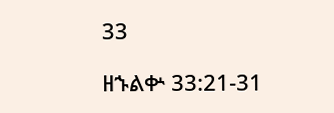33

ዘኁልቍ 33:21-31